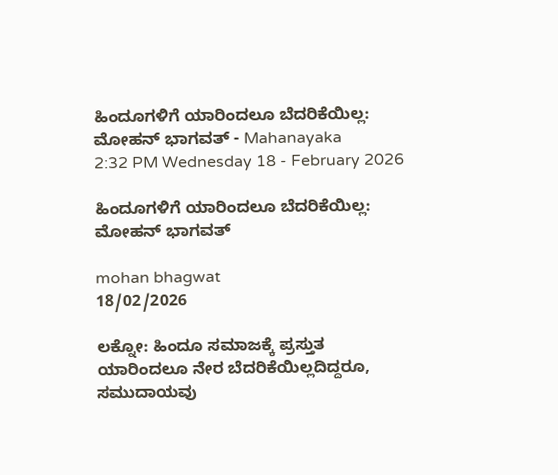ಹಿಂದೂಗಳಿಗೆ ಯಾರಿಂದಲೂ ಬೆದರಿಕೆಯಿಲ್ಲ: ಮೋಹನ್ ಭಾಗವತ್ - Mahanayaka
2:32 PM Wednesday 18 - February 2026

ಹಿಂದೂಗಳಿಗೆ ಯಾರಿಂದಲೂ ಬೆದರಿಕೆಯಿಲ್ಲ: ಮೋಹನ್ ಭಾಗವತ್

mohan bhagwat
18/02/2026

ಲಕ್ನೋ: ಹಿಂದೂ ಸಮಾಜಕ್ಕೆ ಪ್ರಸ್ತುತ ಯಾರಿಂದಲೂ ನೇರ ಬೆದರಿಕೆಯಿಲ್ಲದಿದ್ದರೂ, ಸಮುದಾಯವು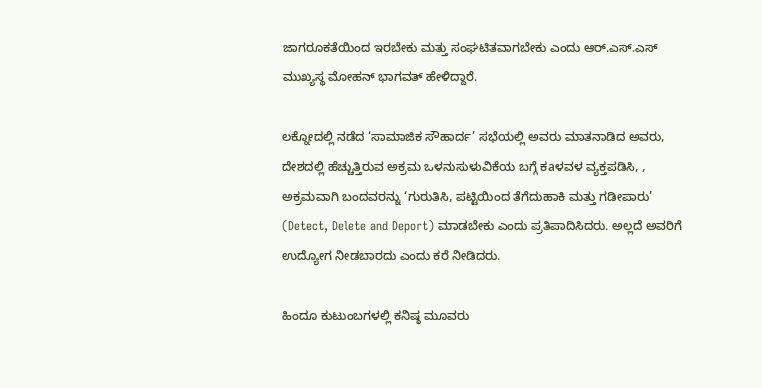ಜಾಗರೂಕತೆಯಿಂದ ಇರಬೇಕು ಮತ್ತು ಸಂಘಟಿತವಾಗಬೇಕು ಎಂದು ಆರ್.ಎಸ್.ಎಸ್ ಮುಖ್ಯಸ್ಥ ಮೋಹನ್ ಭಾಗವತ್ ಹೇಳಿದ್ದಾರೆ.

ಲಕ್ನೋದಲ್ಲಿ ನಡೆದ ‘ಸಾಮಾಜಿಕ ಸೌಹಾರ್ದ’ ಸಭೆಯಲ್ಲಿ ಅವರು ಮಾತನಾಡಿದ ಅವರು,  ದೇಶದಲ್ಲಿ ಹೆಚ್ಚುತ್ತಿರುವ ಅಕ್ರಮ ಒಳನುಸುಳುವಿಕೆಯ ಬಗ್ಗೆ ಕaಳವಳ ವ್ಯಕ್ತಪಡಿಸಿ, , ಅಕ್ರಮವಾಗಿ ಬಂದವರನ್ನು ‘ಗುರುತಿಸಿ, ಪಟ್ಟಿಯಿಂದ ತೆಗೆದುಹಾಕಿ ಮತ್ತು ಗಡೀಪಾರು’ (Detect, Delete and Deport) ಮಾಡಬೇಕು ಎಂದು ಪ್ರತಿಪಾದಿಸಿದರು. ಅಲ್ಲದೆ ಅವರಿಗೆ ಉದ್ಯೋಗ ನೀಡಬಾರದು ಎಂದು ಕರೆ ನೀಡಿದರು.

ಹಿಂದೂ ಕುಟುಂಬಗಳಲ್ಲಿ ಕನಿಷ್ಠ ಮೂವರು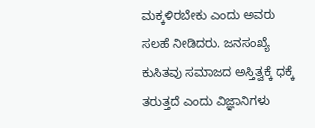ಮಕ್ಕಳಿರಬೇಕು ಎಂದು ಅವರು ಸಲಹೆ ನೀಡಿದರು. ಜನಸಂಖ್ಯೆ ಕುಸಿತವು ಸಮಾಜದ ಅಸ್ತಿತ್ವಕ್ಕೆ ಧಕ್ಕೆ ತರುತ್ತದೆ ಎಂದು ವಿಜ್ಞಾನಿಗಳು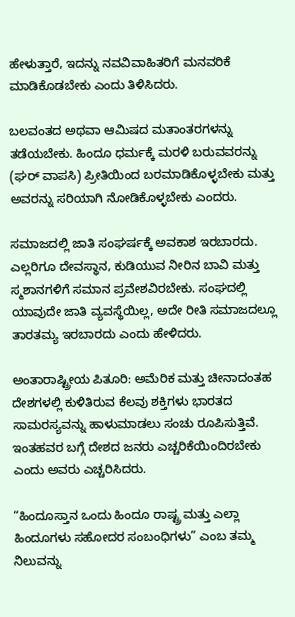ಹೇಳುತ್ತಾರೆ, ಇದನ್ನು ನವವಿವಾಹಿತರಿಗೆ ಮನವರಿಕೆ ಮಾಡಿಕೊಡಬೇಕು ಎಂದು ತಿಳಿಸಿದರು.

ಬಲವಂತದ ಅಥವಾ ಆಮಿಷದ ಮತಾಂತರಗಳನ್ನು ತಡೆಯಬೇಕು. ಹಿಂದೂ ಧರ್ಮಕ್ಕೆ ಮರಳಿ ಬರುವವರನ್ನು (ಘರ್ ವಾಪಸಿ) ಪ್ರೀತಿಯಿಂದ ಬರಮಾಡಿಕೊಳ್ಳಬೇಕು ಮತ್ತು ಅವರನ್ನು ಸರಿಯಾಗಿ ನೋಡಿಕೊಳ್ಳಬೇಕು ಎಂದರು.

ಸಮಾಜದಲ್ಲಿ ಜಾತಿ ಸಂಘರ್ಷಕ್ಕೆ ಅವಕಾಶ ಇರಬಾರದು. ಎಲ್ಲರಿಗೂ ದೇವಸ್ಥಾನ, ಕುಡಿಯುವ ನೀರಿನ ಬಾವಿ ಮತ್ತು ಸ್ಮಶಾನಗಳಿಗೆ ಸಮಾನ ಪ್ರವೇಶವಿರಬೇಕು. ಸಂಘದಲ್ಲಿ ಯಾವುದೇ ಜಾತಿ ವ್ಯವಸ್ಥೆಯಿಲ್ಲ, ಅದೇ ರೀತಿ ಸಮಾಜದಲ್ಲೂ ತಾರತಮ್ಯ ಇರಬಾರದು ಎಂದು ಹೇಳಿದರು.

ಅಂತಾರಾಷ್ಟ್ರೀಯ ಪಿತೂರಿ: ಅಮೆರಿಕ ಮತ್ತು ಚೀನಾದಂತಹ ದೇಶಗಳಲ್ಲಿ ಕುಳಿತಿರುವ ಕೆಲವು ಶಕ್ತಿಗಳು ಭಾರತದ ಸಾಮರಸ್ಯವನ್ನು ಹಾಳುಮಾಡಲು ಸಂಚು ರೂಪಿಸುತ್ತಿವೆ. ಇಂತಹವರ ಬಗ್ಗೆ ದೇಶದ ಜನರು ಎಚ್ಚರಿಕೆಯಿಂದಿರಬೇಕು ಎಂದು ಅವರು ಎಚ್ಚರಿಸಿದರು.

“ಹಿಂದೂಸ್ತಾನ ಒಂದು ಹಿಂದೂ ರಾಷ್ಟ್ರ ಮತ್ತು ಎಲ್ಲಾ ಹಿಂದೂಗಳು ಸಹೋದರ ಸಂಬಂಧಿಗಳು” ಎಂಬ ತಮ್ಮ ನಿಲುವನ್ನು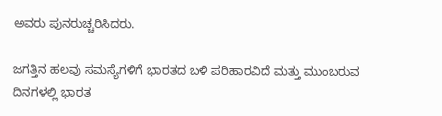ಅವರು ಪುನರುಚ್ಚರಿಸಿದರು.

ಜಗತ್ತಿನ ಹಲವು ಸಮಸ್ಯೆಗಳಿಗೆ ಭಾರತದ ಬಳಿ ಪರಿಹಾರವಿದೆ ಮತ್ತು ಮುಂಬರುವ ದಿನಗಳಲ್ಲಿ ಭಾರತ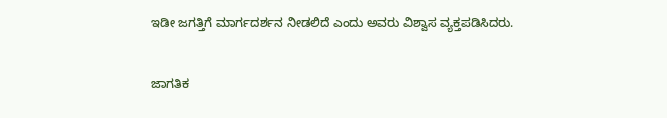ಇಡೀ ಜಗತ್ತಿಗೆ ಮಾರ್ಗದರ್ಶನ ನೀಡಲಿದೆ ಎಂದು ಅವರು ವಿಶ್ವಾಸ ವ್ಯಕ್ತಪಡಿಸಿದರು.


ಜಾಗತಿಕ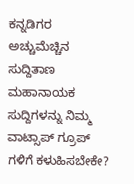ಕನ್ನಡಿಗರ ಅಚ್ಚುಮೆಚ್ಚಿನ ಸುದ್ದಿತಾಣ ಮಹಾನಾಯಕ ಸುದ್ದಿಗಳನ್ನು ನಿಮ್ಮ ವಾಟ್ಸಾಪ್ ಗ್ರೂಪ್ ಗಳಿಗೆ ಕಳುಹಿಸಬೇಕೇ?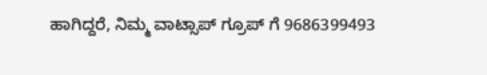ಹಾಗಿದ್ದರೆ, ನಿಮ್ಮ ವಾಟ್ಸಾಪ್ ಗ್ರೂಪ್ ಗೆ 9686399493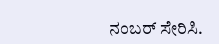ನಂಬರ್ ಸೇರಿಸಿ.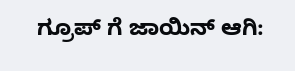ಗ್ರೂಪ್ ಗೆ ಜಾಯಿನ್ ಆಗಿ: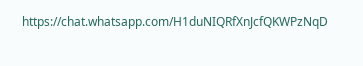https://chat.whatsapp.com/H1duNIQRfXnJcfQKWPzNqD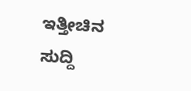ಇತ್ತೀಚಿನ ಸುದ್ದಿ